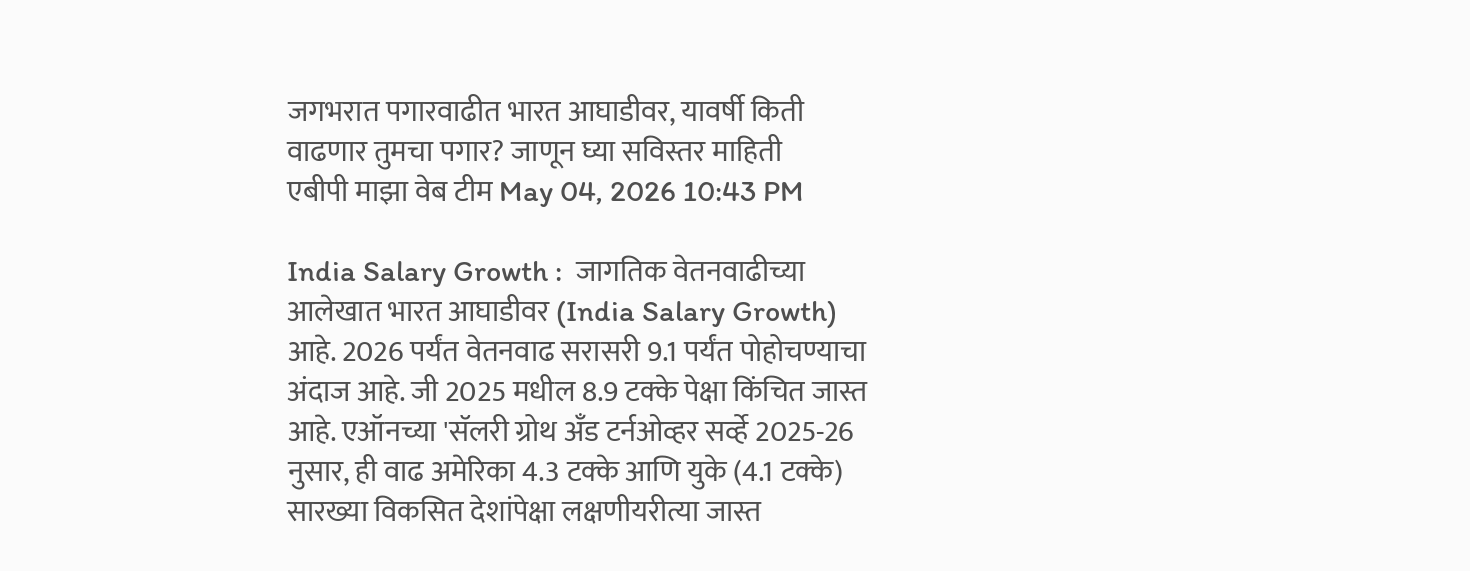जगभरात पगारवाढीत भारत आघाडीवर, यावर्षी किती वाढणार तुमचा पगार? जाणून घ्या सविस्तर माहिती
एबीपी माझा वेब टीम May 04, 2026 10:43 PM

India Salary Growth :  जागतिक वेतनवाढीच्या आलेखात भारत आघाडीवर (India Salary Growth) आहे. 2026 पर्यंत वेतनवाढ सरासरी 9.1 पर्यंत पोहोचण्याचा अंदाज आहे. जी 2025 मधील 8.9 टक्के पेक्षा किंचित जास्त आहे. एऑनच्या 'सॅलरी ग्रोथ अँड टर्नओव्हर सर्व्हे 2025-26 नुसार, ही वाढ अमेरिका 4.3 टक्के आणि युके (4.1 टक्के) सारख्या विकसित देशांपेक्षा लक्षणीयरीत्या जास्त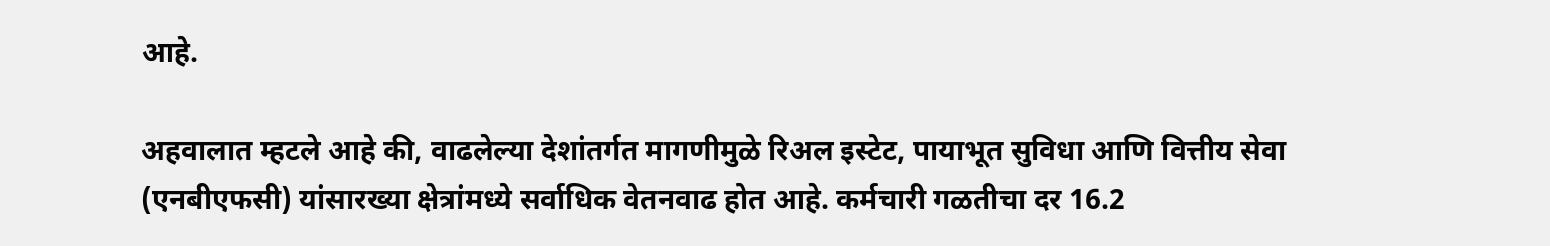आहे.

अहवालात म्हटले आहे की, वाढलेल्या देशांतर्गत मागणीमुळे रिअल इस्टेट, पायाभूत सुविधा आणि वित्तीय सेवा (एनबीएफसी) यांसारख्या क्षेत्रांमध्ये सर्वाधिक वेतनवाढ होत आहे. कर्मचारी गळतीचा दर 16.2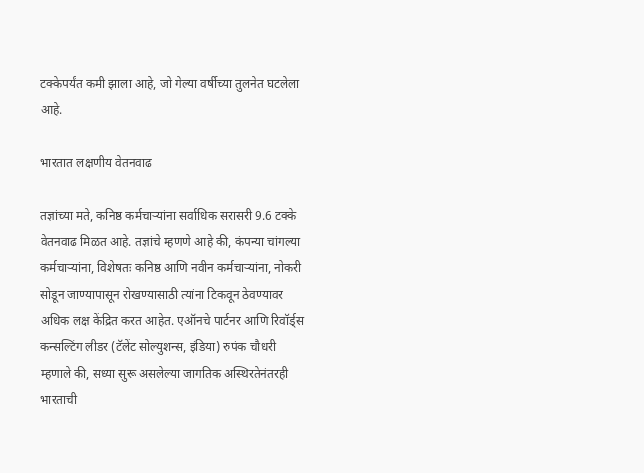टक्केपर्यंत कमी झाला आहे, जो गेल्या वर्षीच्या तुलनेत घटलेला आहे.

भारतात लक्षणीय वेतनवाढ

तज्ञांच्या मते, कनिष्ठ कर्मचाऱ्यांना सर्वाधिक सरासरी 9.6 टक्के वेतनवाढ मिळत आहे. तज्ञांचे म्हणणे आहे की, कंपन्या चांगल्या कर्मचाऱ्यांना, विशेषतः कनिष्ठ आणि नवीन कर्मचाऱ्यांना, नोकरी सोडून जाण्यापासून रोखण्यासाठी त्यांना टिकवून ठेवण्यावर अधिक लक्ष केंद्रित करत आहेत. एऑनचे पार्टनर आणि रिवॉर्ड्स कन्सल्टिंग लीडर (टॅलेंट सोल्युशन्स, इंडिया) रुपंक चौधरी म्हणाले की, सध्या सुरू असलेल्या जागतिक अस्थिरतेनंतरही भारताची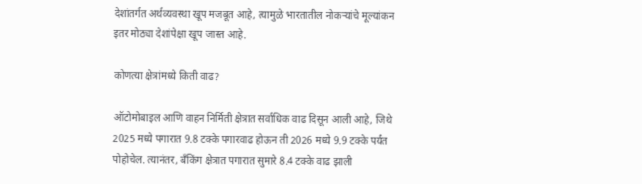देशांतर्गत अर्थव्यवस्था खूप मजबूत आहे, त्यामुळे भारतातील नोकऱ्यांचे मूल्यांकन इतर मोठ्या देशांपेक्षा खूप जास्त आहे.

कोणत्या क्षेत्रांमध्ये किती वाढ?

ऑटोमोबाइल आणि वाहन निर्मिती क्षेत्रात सर्वाधिक वाढ दिसून आली आहे, जिथे 2025 मध्ये पगारात 9.8 टक्के पगारवाढ होऊन ती 2026 मध्ये 9.9 टक्के पर्यंत पोहोचेल. त्यानंतर, बँकिंग क्षेत्रात पगारात सुमारे 8.4 टक्के वाढ झाली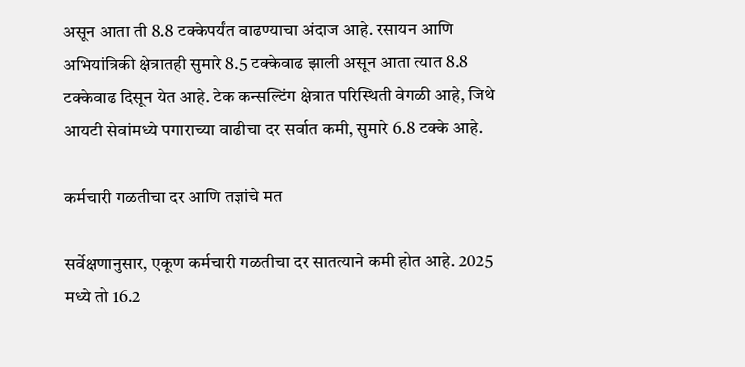असून आता ती 8.8 टक्केपर्यंत वाढण्याचा अंदाज आहे. रसायन आणि अभियांत्रिकी क्षेत्रातही सुमारे 8.5 टक्केवाढ झाली असून आता त्यात 8.8 टक्केवाढ दिसून येत आहे. टेक कन्सल्टिंग क्षेत्रात परिस्थिती वेगळी आहे, जिथे आयटी सेवांमध्ये पगाराच्या वाढीचा दर सर्वात कमी, सुमारे 6.8 टक्के आहे.

कर्मचारी गळतीचा दर आणि तज्ञांचे मत

सर्वेक्षणानुसार, एकूण कर्मचारी गळतीचा दर सातत्याने कमी होत आहे. 2025 मध्ये तो 16.2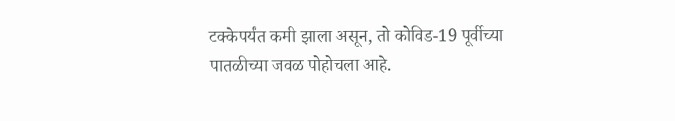टक्केपर्यंत कमी झाला असून, तो कोविड-19 पूर्वीच्या पातळीच्या जवळ पोहोचला आहे.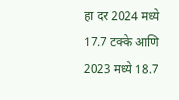हा दर 2024 मध्ये 17.7 टक्के आणि 2023 मध्ये 18.7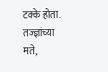टक्के होता. तज्ज्ञांच्या मते,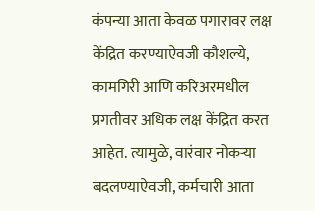कंपन्या आता केवळ पगारावर लक्ष केंद्रित करण्याऐवजी कौशल्ये, कामगिरी आणि करिअरमधील प्रगतीवर अधिक लक्ष केंद्रित करत आहेत. त्यामुळे, वारंवार नोकऱ्या बदलण्याऐवजी, कर्मचारी आता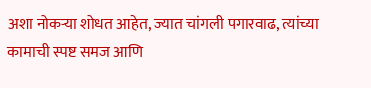अशा नोकऱ्या शोधत आहेत, ज्यात चांगली पगारवाढ, त्यांच्या कामाची स्पष्ट समज आणि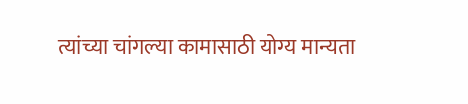त्यांच्या चांगल्या कामासाठी योग्य मान्यता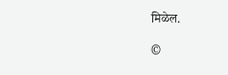मिळेल.

©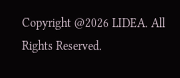Copyright @2026 LIDEA. All Rights Reserved.